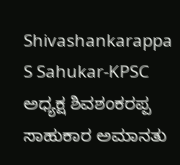Shivashankarappa S Sahukar-KPSC ಅಧ್ಯಕ್ಷ ಶಿವಶಂಕರಪ್ಪ ಸಾಹುಕಾರ ಅಮಾನತು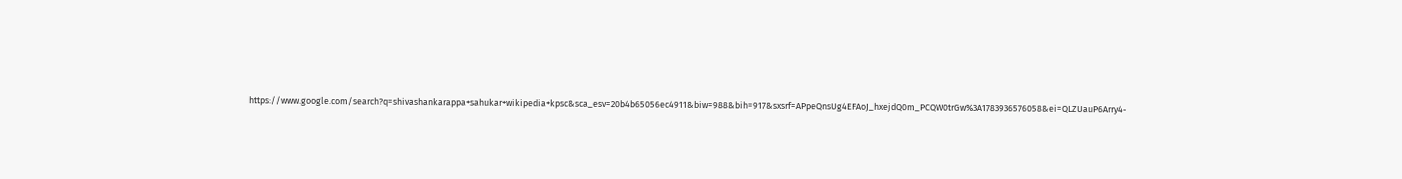https://www.google.com/search?q=shivashankarappa+sahukar+wikipedia+kpsc&sca_esv=20b4b65056ec4911&biw=988&bih=917&sxsrf=APpeQnsUg4EFAoJ_hxejdQ0m_PCQW0trGw%3A1783936576058&ei=QLZUauP6Arry4-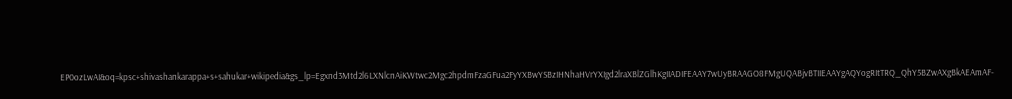EP0ozLwAI&oq=kpsc+shivashankarappa+s+sahukar+wikipedia&gs_lp=Egxnd3Mtd2l6LXNlcnAiKWtwc2Mgc2hpdmFzaGFua2FyYXBwYSBzIHNhaHVrYXIgd2lraXBlZGlhKgIIADIFEAAY7wUyBRAAGO8FMgUQABjvBTIIEAAYgAQYogRItTRQ_QhY5BZwAXgBkAEAmAF-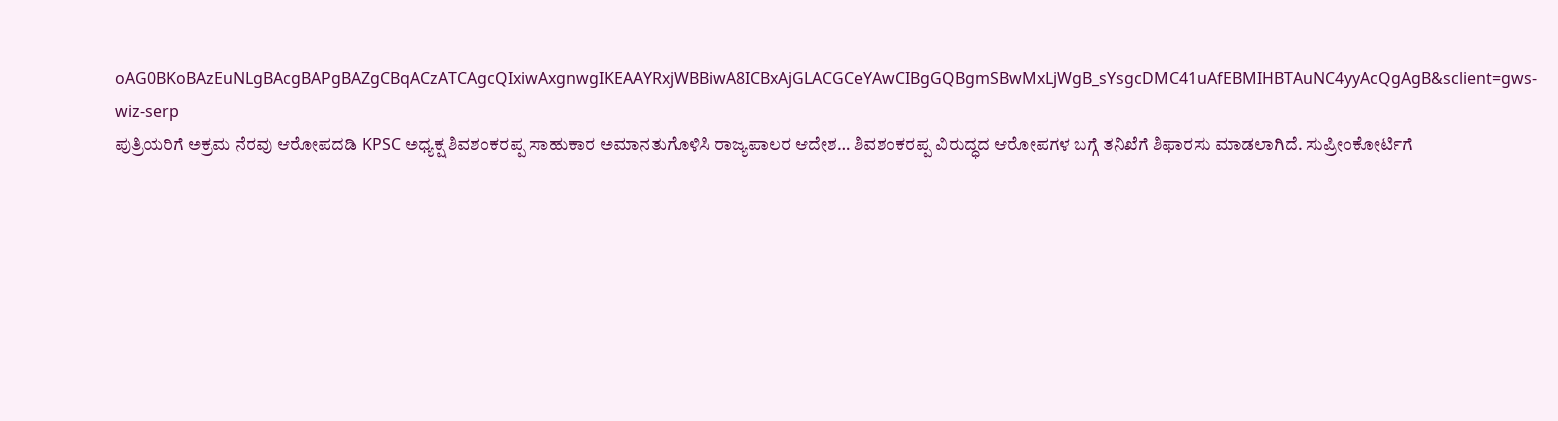oAG0BKoBAzEuNLgBAcgBAPgBAZgCBqACzATCAgcQIxiwAxgnwgIKEAAYRxjWBBiwA8ICBxAjGLACGCeYAwCIBgGQBgmSBwMxLjWgB_sYsgcDMC41uAfEBMIHBTAuNC4yyAcQgAgB&sclient=gws-wiz-serp
ಪುತ್ರಿಯರಿಗೆ ಅಕ್ರಮ ನೆರವು ಆರೋಪದಡಿ KPSC ಅಧ್ಯಕ್ಷ ಶಿವಶಂಕರಪ್ಪ ಸಾಹುಕಾರ ಅಮಾನತುಗೊಳಿಸಿ ರಾಜ್ಯಪಾಲರ ಆದೇಶ… ಶಿವಶಂಕರಪ್ಪ ವಿರುದ್ಧದ ಆರೋಪಗಳ ಬಗ್ಗೆ ತನಿಖೆಗೆ ಶಿಫಾರಸು ಮಾಡಲಾಗಿದೆ. ಸುಪ್ರೀಂಕೋರ್ಟಿಗೆ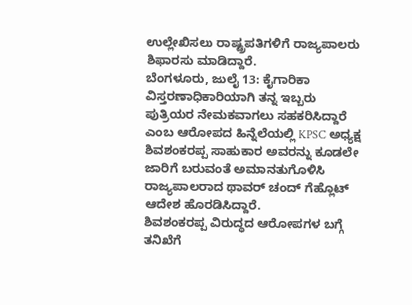ಉಲ್ಲೇಖಿಸಲು ರಾಷ್ಟ್ರಪತಿಗಳಿಗೆ ರಾಜ್ಯಪಾಲರು ಶಿಫಾರಸು ಮಾಡಿದ್ದಾರೆ.
ಬೆಂಗಳೂರು, ಜುಲೈ 13: ಕೈಗಾರಿಕಾ ವಿಸ್ತರಣಾಧಿಕಾರಿಯಾಗಿ ತನ್ನ ಇಬ್ಬರು ಪುತ್ರಿಯರ ನೇಮಕವಾಗಲು ಸಹಕರಿಸಿದ್ದಾರೆ ಎಂಬ ಆರೋಪದ ಹಿನ್ನೆಲೆಯಲ್ಲಿ KPSC ಅಧ್ಯಕ್ಷ ಶಿವಶಂಕರಪ್ಪ ಸಾಹುಕಾರ ಅವರನ್ನು ಕೂಡಲೇ ಜಾರಿಗೆ ಬರುವಂತೆ ಅಮಾನತುಗೊಳಿಸಿ ರಾಜ್ಯಪಾಲರಾದ ಥಾವರ್ ಚಂದ್ ಗೆಹ್ಲೊಟ್ ಆದೇಶ ಹೊರಡಿಸಿದ್ದಾರೆ.
ಶಿವಶಂಕರಪ್ಪ ವಿರುದ್ಧದ ಆರೋಪಗಳ ಬಗ್ಗೆ ತನಿಖೆಗೆ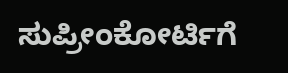ಸುಪ್ರೀಂಕೋರ್ಟಿಗೆ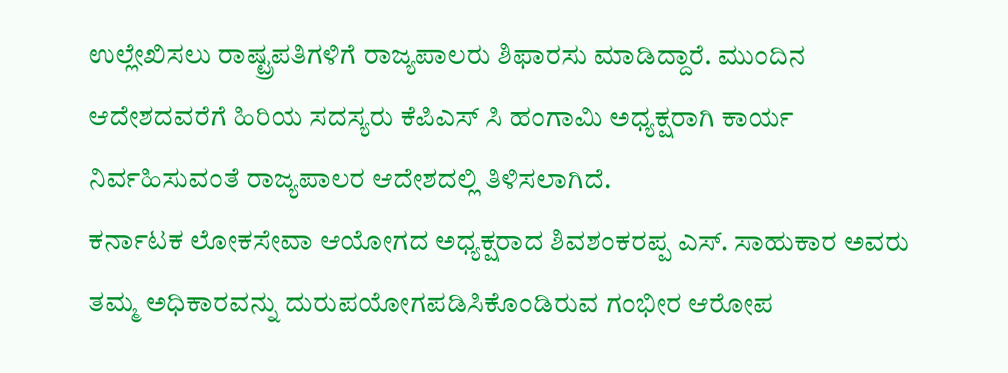ಉಲ್ಲೇಖಿಸಲು ರಾಷ್ಟ್ರಪತಿಗಳಿಗೆ ರಾಜ್ಯಪಾಲರು ಶಿಫಾರಸು ಮಾಡಿದ್ದಾರೆ. ಮುಂದಿನ ಆದೇಶದವರೆಗೆ ಹಿರಿಯ ಸದಸ್ಯರು ಕೆಪಿಎಸ್ ಸಿ ಹಂಗಾಮಿ ಅಧ್ಯಕ್ಷರಾಗಿ ಕಾರ್ಯ ನಿರ್ವಹಿಸುವಂತೆ ರಾಜ್ಯಪಾಲರ ಆದೇಶದಲ್ಲಿ ತಿಳಿಸಲಾಗಿದೆ.
ಕರ್ನಾಟಕ ಲೋಕಸೇವಾ ಆಯೋಗದ ಅಧ್ಯಕ್ಷರಾದ ಶಿವಶಂಕರಪ್ಪ ಎಸ್. ಸಾಹುಕಾರ ಅವರು ತಮ್ಮ ಅಧಿಕಾರವನ್ನು ದುರುಪಯೋಗಪಡಿಸಿಕೊಂಡಿರುವ ಗಂಭೀರ ಆರೋಪ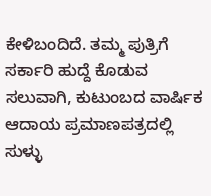ಕೇಳಿಬಂದಿದೆ. ತಮ್ಮ ಪುತ್ರಿಗೆ ಸರ್ಕಾರಿ ಹುದ್ದೆ ಕೊಡುವ ಸಲುವಾಗಿ, ಕುಟುಂಬದ ವಾರ್ಷಿಕ ಆದಾಯ ಪ್ರಮಾಣಪತ್ರದಲ್ಲಿ ಸುಳ್ಳು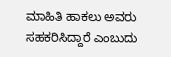ಮಾಹಿತಿ ಹಾಕಲು ಅವರು ಸಹಕರಿಸಿದ್ದಾರೆ ಎಂಬುದು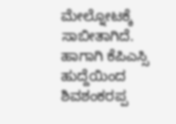ಮೇಲ್ನೋಟಕ್ಕೆ ಸಾಬೀತಾಗಿದೆ. ಹಾಗಾಗಿ ಕೆಪಿಎಸ್ಸಿ ಹುದ್ದೆಯಿಂದ ಶಿವಶಂಕರಪ್ಪ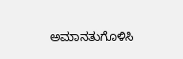ಅಮಾನತುಗೊಳಿಸಿ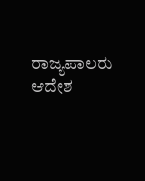ರಾಜ್ಯಪಾಲರು ಆದೇಶ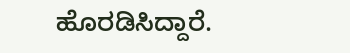ಹೊರಡಿಸಿದ್ದಾರೆ.